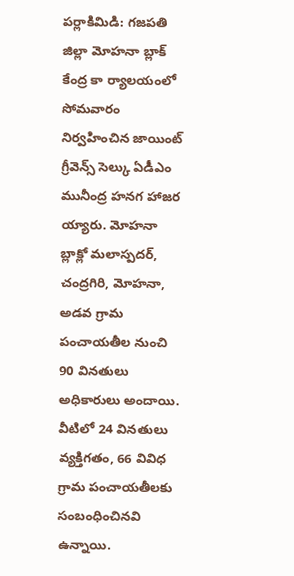పర్లాకిమిడి: గజపతి జిల్లా మోహనా బ్లాక్ కేంద్ర కా ర్యాలయంలో సోమవారం నిర్వహించిన జాయింట్ గ్రీవెన్స్ సెల్కు ఏడీఎం మునీంద్ర హనగ హాజర య్యారు. మోహనా బ్లాక్లో మలాస్పదర్, చంద్రగిరి, మోహనా, అడవ గ్రామ పంచాయతీల నుంచి 90 వినతులు అధికారులు అందాయి. వీటిలో 24 వినతులు వ్యక్తిగతం, 66 వివిధ గ్రామ పంచాయతీలకు సంబంధించినవి ఉన్నాయి.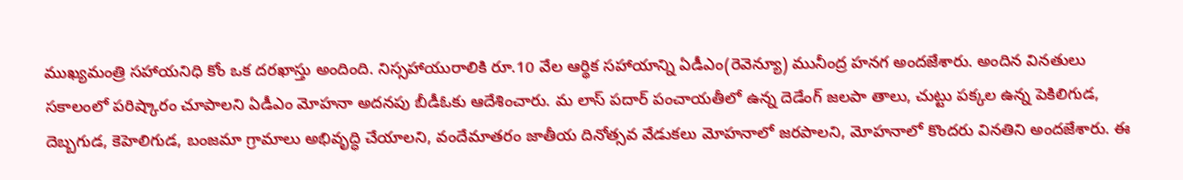ముఖ్యమంత్రి సహాయనిధి కోం ఒక దరఖాస్తు అందింది. నిస్సహాయురాలికి రూ.10 వేల ఆర్థిక సహాయాన్ని ఏడీఎం(రెవెన్యూ) మునీంద్ర హనగ అందజేశారు. అందిన వినతులు సకాలంలో పరిష్కారం చూపాలని ఏడీఎం మోహనా అదనపు బీడీఓకు ఆదేశించారు. మ లాస్ పదార్ పంచాయతీలో ఉన్న దెడేంగ్ జలపా తాలు, చుట్టు పక్కల ఉన్న పెకిలిగుడ, దెబ్బగుడ, కెహెలిగుడ, బంజమా గ్రామాలు అభివృద్ధి చేయాలని, వందేమాతరం జాతీయ దినోత్సవ వేడుకలు మోహనాలో జరపాలని, మోహనాలో కొందరు వినతిని అందజేశారు. ఈ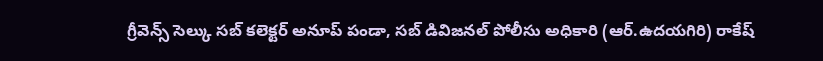గ్రీవెన్స్ సెల్కు సబ్ కలెక్టర్ అనూప్ పండా, సబ్ డివిజనల్ పోలీసు అధికారి (ఆర్.ఉదయగిరి) రాకేష్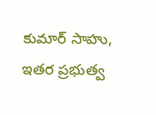కుమార్ సాహు, ఇతర ప్రభుత్వ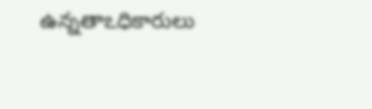ఉన్నతాఽధికారులు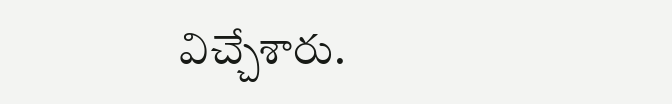విచ్చేశారు.